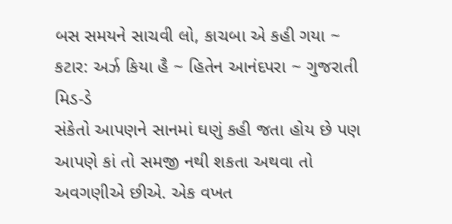બસ સમયને સાચવી લો, કાચબા એ કહી ગયા ~ કટાર: અર્ઝ કિયા હૈ ~ હિતેન આનંદપરા ~ ગુજરાતી મિડ-ડે
સંકેતો આપણને સાનમાં ઘણું કહી જતા હોય છે પણ આપણે કાં તો સમજી નથી શકતા અથવા તો અવગણીએ છીએ. એક વખત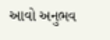આવો અનુભવ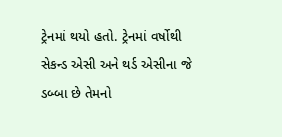ટ્રેનમાં થયો હતો. ટ્રેનમાં વર્ષોથી સેકન્ડ એસી અને થર્ડ એસીના જે ડબ્બા છે તેમનો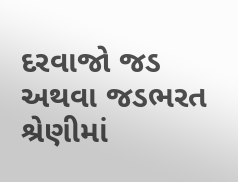દરવાજો જડ અથવા જડભરત શ્રેણીમાં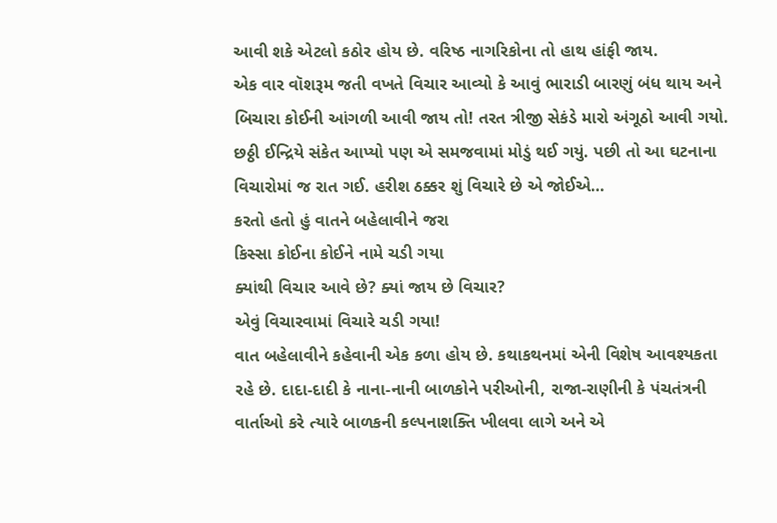આવી શકે એટલો કઠોર હોય છે. વરિષ્ઠ નાગરિકોના તો હાથ હાંફી જાય.
એક વાર વૉશરૂમ જતી વખતે વિચાર આવ્યો કે આવું ભારાડી બારણું બંધ થાય અને બિચારા કોઈની આંગળી આવી જાય તો! તરત ત્રીજી સેકંડે મારો અંગૂઠો આવી ગયો. છઠ્ઠી ઈન્દ્રિયે સંકેત આપ્યો પણ એ સમજવામાં મોડું થઈ ગયું. પછી તો આ ઘટનાના વિચારોમાં જ રાત ગઈ. હરીશ ઠક્કર શું વિચારે છે એ જોઈએ…
કરતો હતો હું વાતને બહેલાવીને જરા
કિસ્સા કોઈના કોઈને નામે ચડી ગયા
ક્યાંથી વિચાર આવે છે? ક્યાં જાય છે વિચાર?
એવું વિચારવામાં વિચારે ચડી ગયા!
વાત બહેલાવીને કહેવાની એક કળા હોય છે. કથાકથનમાં એની વિશેષ આવશ્યકતા રહે છે. દાદા-દાદી કે નાના-નાની બાળકોને પરીઓની, રાજા-રાણીની કે પંચતંત્રની વાર્તાઓ કરે ત્યારે બાળકની કલ્પનાશક્તિ ખીલવા લાગે અને એ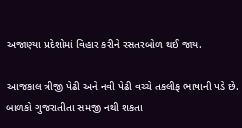અજાણ્યા પ્રદેશોમાં વિહાર કરીને રસતરબોળ થઈ જાય.

આજકાલ ત્રીજી પેઢી અને નવી પેઢી વચ્ચે તકલીફ ભાષાની પડે છે. બાળકો ગુજરાતીતા સમજી નથી શકતા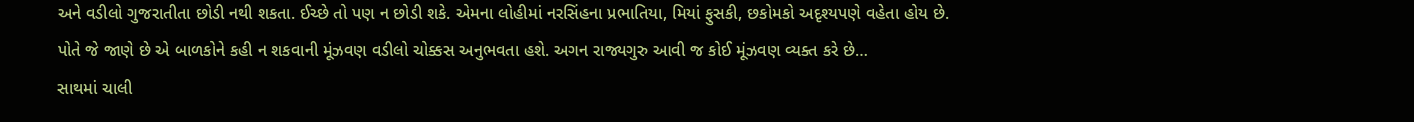અને વડીલો ગુજરાતીતા છોડી નથી શકતા. ઈચ્છે તો પણ ન છોડી શકે. એમના લોહીમાં નરસિંહના પ્રભાતિયા, મિયાં ફુસકી, છકોમકો અદૃશ્યપણે વહેતા હોય છે.
પોતે જે જાણે છે એ બાળકોને કહી ન શકવાની મૂંઝવણ વડીલો ચોક્કસ અનુભવતા હશે. અગન રાજ્યગુરુ આવી જ કોઈ મૂંઝવણ વ્યક્ત કરે છે…
સાથમાં ચાલી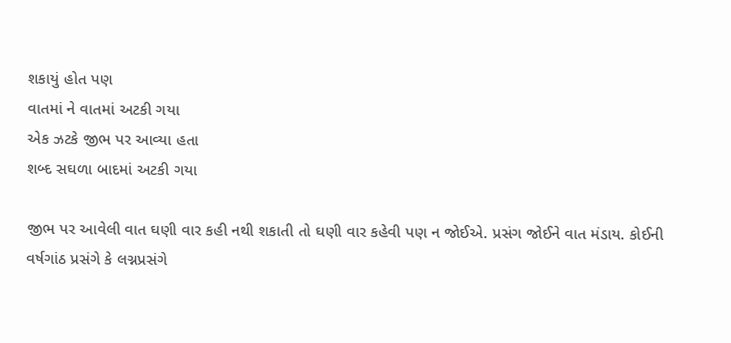શકાયું હોત પણ
વાતમાં ને વાતમાં અટકી ગયા
એક ઝટકે જીભ પર આવ્યા હતા
શબ્દ સઘળા બાદમાં અટકી ગયા

જીભ પર આવેલી વાત ઘણી વાર કહી નથી શકાતી તો ઘણી વાર કહેવી પણ ન જોઈએ. પ્રસંગ જોઈને વાત મંડાય. કોઈની વર્ષગાંઠ પ્રસંગે કે લગ્નપ્રસંગે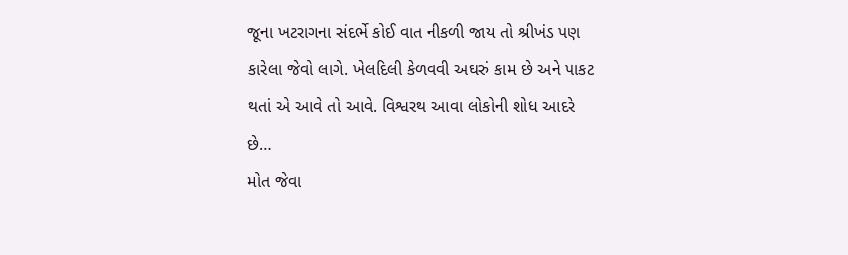જૂના ખટરાગના સંદર્ભે કોઈ વાત નીકળી જાય તો શ્રીખંડ પણ કારેલા જેવો લાગે. ખેલદિલી કેળવવી અઘરું કામ છે અને પાકટ થતાં એ આવે તો આવે. વિશ્વરથ આવા લોકોની શોધ આદરે છે…
મોત જેવા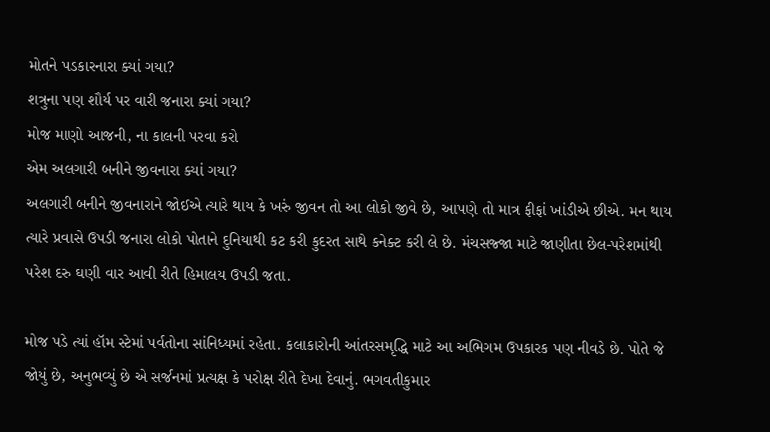મોતને પડકારનારા ક્યાં ગયા?
શત્રુના પણ શૌર્ય પર વારી જનારા ક્યાં ગયા?
મોજ માણો આજની, ના કાલની પરવા કરો
એમ અલગારી બનીને જીવનારા ક્યાં ગયા?
અલગારી બનીને જીવનારાને જોઈએ ત્યારે થાય કે ખરું જીવન તો આ લોકો જીવે છે, આપણે તો માત્ર ફીફાં ખાંડીએ છીએ. મન થાય ત્યારે પ્રવાસે ઉપડી જનારા લોકો પોતાને દુનિયાથી કટ કરી કુદરત સાથે કનેક્ટ કરી લે છે. મંચસજ્જા માટે જાણીતા છેલ-પરેશમાંથી પરેશ દરુ ઘણી વાર આવી રીતે હિમાલય ઉપડી જતા.

મોજ પડે ત્યાં હૉમ સ્ટેમાં પર્વતોના સાંનિધ્યમાં રહેતા. કલાકારોની આંતરસમૃદ્ધિ માટે આ અભિગમ ઉપકારક પણ નીવડે છે. પોતે જે જોયું છે, અનુભવ્યું છે એ સર્જનમાં પ્રત્યક્ષ કે પરોક્ષ રીતે દેખા દેવાનું. ભગવતીકુમાર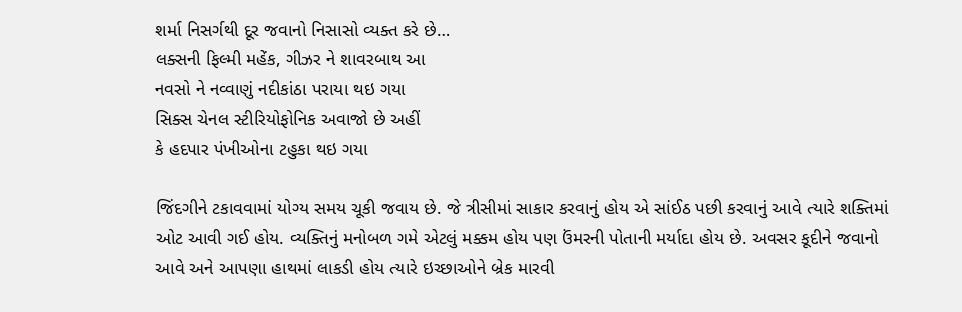શર્મા નિસર્ગથી દૂર જવાનો નિસાસો વ્યક્ત કરે છે…
લક્સની ફિલ્મી મહેંક, ગીઝર ને શાવરબાથ આ
નવસો ને નવ્વાણું નદીકાંઠા પરાયા થઇ ગયા
સિક્સ ચેનલ સ્ટીરિયોફોનિક અવાજો છે અહીં
કે હદપાર પંખીઓના ટહુકા થઇ ગયા

જિંદગીને ટકાવવામાં યોગ્ય સમય ચૂકી જવાય છે. જે ત્રીસીમાં સાકાર કરવાનું હોય એ સાંઈઠ પછી કરવાનું આવે ત્યારે શક્તિમાં ઓટ આવી ગઈ હોય. વ્યક્તિનું મનોબળ ગમે એટલું મક્કમ હોય પણ ઉંમરની પોતાની મર્યાદા હોય છે. અવસર કૂદીને જવાનો આવે અને આપણા હાથમાં લાકડી હોય ત્યારે ઇચ્છાઓને બ્રેક મારવી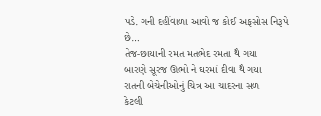પડે. ગની દહીંવાળા આવો જ કોઈ અફસોસ નિરૂપે છે…
તેજ-છાયાની રમત મતભેદ રમતા થૈ ગયા
બારણે સૂરજ ઊભો ને ઘરમાં દીવા થૈ ગયા
રાતની બેચેનીઓનું ચિત્ર આ ચાદરના સળ
કેટલી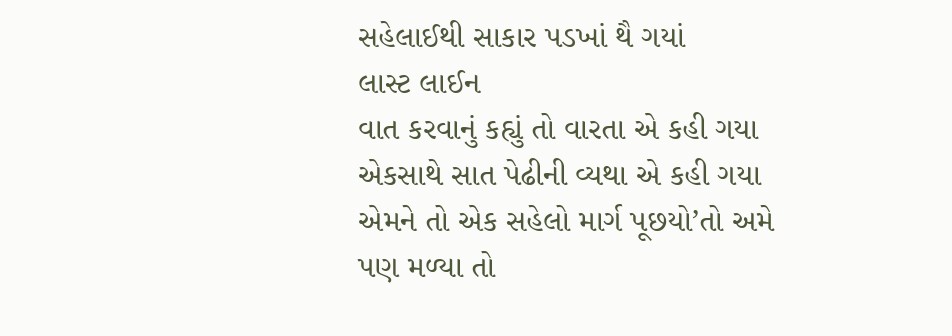સહેલાઈથી સાકાર પડખાં થૈ ગયાં
લાસ્ટ લાઈન
વાત કરવાનું કહ્યું તો વારતા એ કહી ગયા
એકસાથે સાત પેઢીની વ્યથા એ કહી ગયા
એમને તો એક સહેલો માર્ગ પૂછયો’તો અમે
પણ મળ્યા તો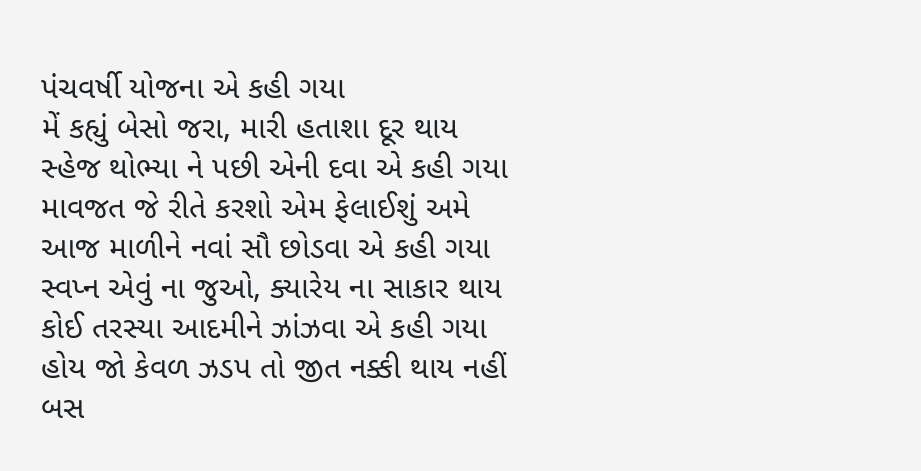પંચવર્ષી યોજના એ કહી ગયા
મેં કહ્યું બેસો જરા, મારી હતાશા દૂર થાય
સ્હેજ થોભ્યા ને પછી એની દવા એ કહી ગયા
માવજત જે રીતે કરશો એમ ફેલાઈશું અમે
આજ માળીને નવાં સૌ છોડવા એ કહી ગયા
સ્વપ્ન એવું ના જુઓ, ક્યારેય ના સાકાર થાય
કોઈ તરસ્યા આદમીને ઝાંઝવા એ કહી ગયા
હોય જો કેવળ ઝડપ તો જીત નક્કી થાય નહીં
બસ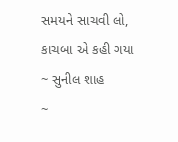સમયને સાચવી લો, કાચબા એ કહી ગયા
~ સુનીલ શાહ
~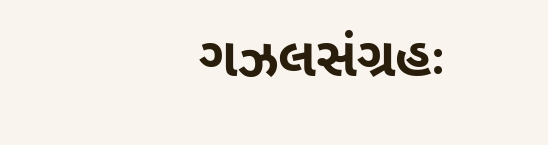ગઝલસંગ્રહઃ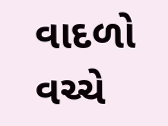વાદળો વચ્ચે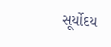સૂર્યોદય